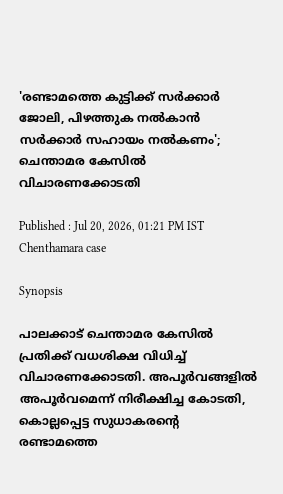'രണ്ടാമത്തെ കുട്ടിക്ക് സർക്കാർ ജോലി, പിഴത്തുക നൽകാൻ സർക്കാർ സഹായം നൽകണം'; ചെന്താമര കേസിൽ വിചാരണക്കോടതി

Published : Jul 20, 2026, 01:21 PM IST
Chenthamara case

Synopsis

പാലക്കാട് ചെന്താമര കേസിൽ പ്രതിക്ക് വധശിക്ഷ വിധിച്ച് വിചാരണക്കോടതി. അപൂർവങ്ങളിൽ അപൂർവമെന്ന് നിരീക്ഷിച്ച കോടതി, കൊല്ലപ്പെട്ട സുധാകരന്റെ രണ്ടാമത്തെ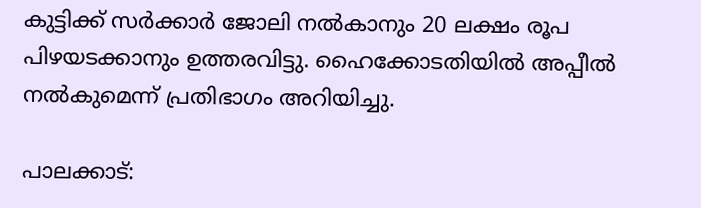കുട്ടിക്ക് സർക്കാർ ജോലി നൽകാനും 20 ലക്ഷം രൂപ പിഴയടക്കാനും ഉത്തരവിട്ടു. ഹൈക്കോടതിയിൽ അപ്പീൽ നൽകുമെന്ന് പ്രതിഭാഗം അറിയിച്ചു.

പാലക്കാട്: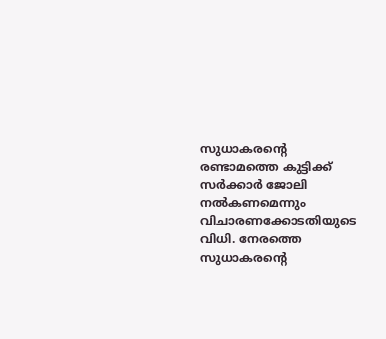സുധാകരന്റെ രണ്ടാമത്തെ കുട്ടിക്ക് സർക്കാർ ജോലി നൽകണമെന്നും വിചാരണക്കോടതിയുടെ വിധി. നേരത്തെ സുധാകരന്റെ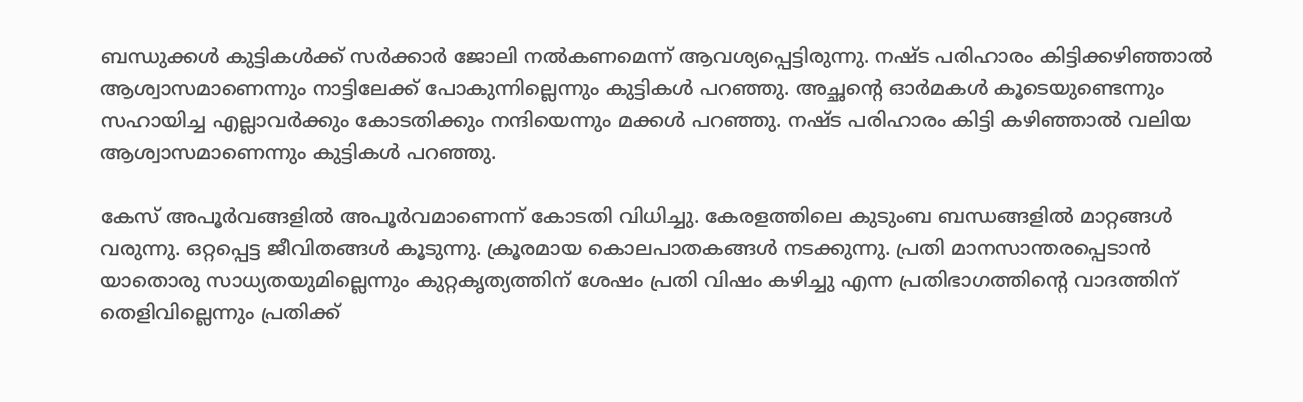ബന്ധുക്കൾ കുട്ടികൾക്ക് സർക്കാർ ജോലി നൽകണമെന്ന് ആവശ്യപ്പെട്ടിരുന്നു. നഷ്ട പരിഹാരം കിട്ടിക്കഴിഞ്ഞാൽ ആശ്വാസമാണെന്നും നാട്ടിലേക്ക് പോകുന്നില്ലെന്നും കുട്ടികൾ പറഞ്ഞു. അച്ഛൻ്റെ ഓർമകൾ കൂടെയുണ്ടെന്നും സഹായിച്ച എല്ലാവർക്കും കോടതിക്കും നന്ദിയെന്നും മക്കൾ പറഞ്ഞു. നഷ്ട പരിഹാരം കിട്ടി കഴിഞ്ഞാൽ വലിയ ആശ്വാസമാണെന്നും കുട്ടികൾ പറഞ്ഞു.

കേസ് അപൂർവങ്ങളിൽ അപൂർവമാണെന്ന് കോടതി വിധിച്ചു. കേരളത്തിലെ കുടുംബ ബന്ധങ്ങളിൽ മാറ്റങ്ങൾ വരുന്നു. ഒറ്റപ്പെട്ട ജീവിതങ്ങൾ കൂടുന്നു. ക്രൂരമായ കൊലപാതകങ്ങൾ നടക്കുന്നു. പ്രതി മാനസാന്തരപ്പെടാൻ യാതൊരു സാധ്യതയുമില്ലെന്നും കുറ്റകൃത്യത്തിന് ശേഷം പ്രതി വിഷം കഴിച്ചു എന്ന പ്രതിഭാഗത്തിന്റെ വാദത്തിന് തെളിവില്ലെന്നും പ്രതിക്ക്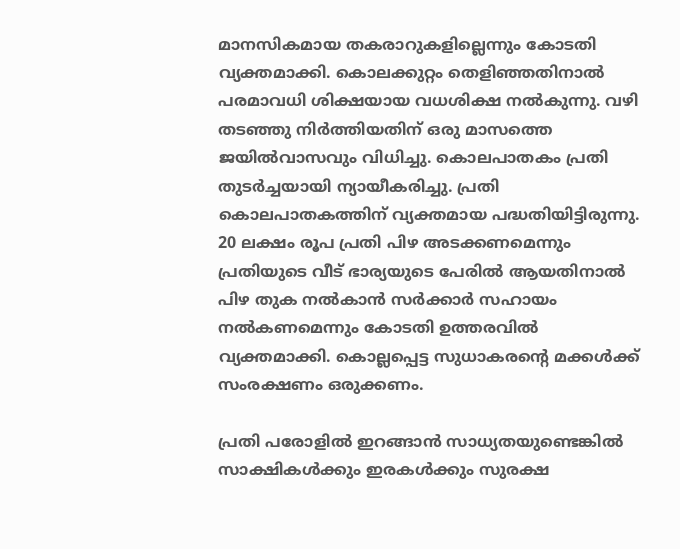മാനസികമായ തകരാറുകളില്ലെന്നും കോടതി വ്യക്തമാക്കി. കൊലക്കുറ്റം തെളിഞ്ഞതിനാൽ പരമാവധി ശിക്ഷയായ വധശിക്ഷ നൽകുന്നു. വഴി തടഞ്ഞു നിർത്തിയതിന് ഒരു മാസത്തെ ജയിൽവാസവും വിധിച്ചു. കൊലപാതകം പ്രതി തുടർച്ചയായി ന്യായീകരിച്ചു. പ്രതി കൊലപാതകത്തിന് വ്യക്തമായ പദ്ധതിയിട്ടിരുന്നു. 20 ലക്ഷം രൂപ പ്രതി പിഴ അടക്കണമെന്നും പ്രതിയുടെ വീട് ഭാര്യയുടെ പേരിൽ ആയതിനാൽ പിഴ തുക നൽകാൻ സർക്കാർ സഹായം നൽകണമെന്നും കോടതി ഉത്തരവിൽ വ്യക്തമാക്കി. കൊല്ലപ്പെട്ട സുധാകരന്റെ മക്കൾക്ക് സംരക്ഷണം ഒരുക്കണം.

പ്രതി പരോളിൽ ഇറങ്ങാൻ സാധ്യതയുണ്ടെങ്കിൽ സാക്ഷികൾക്കും ഇരകൾക്കും സുരക്ഷ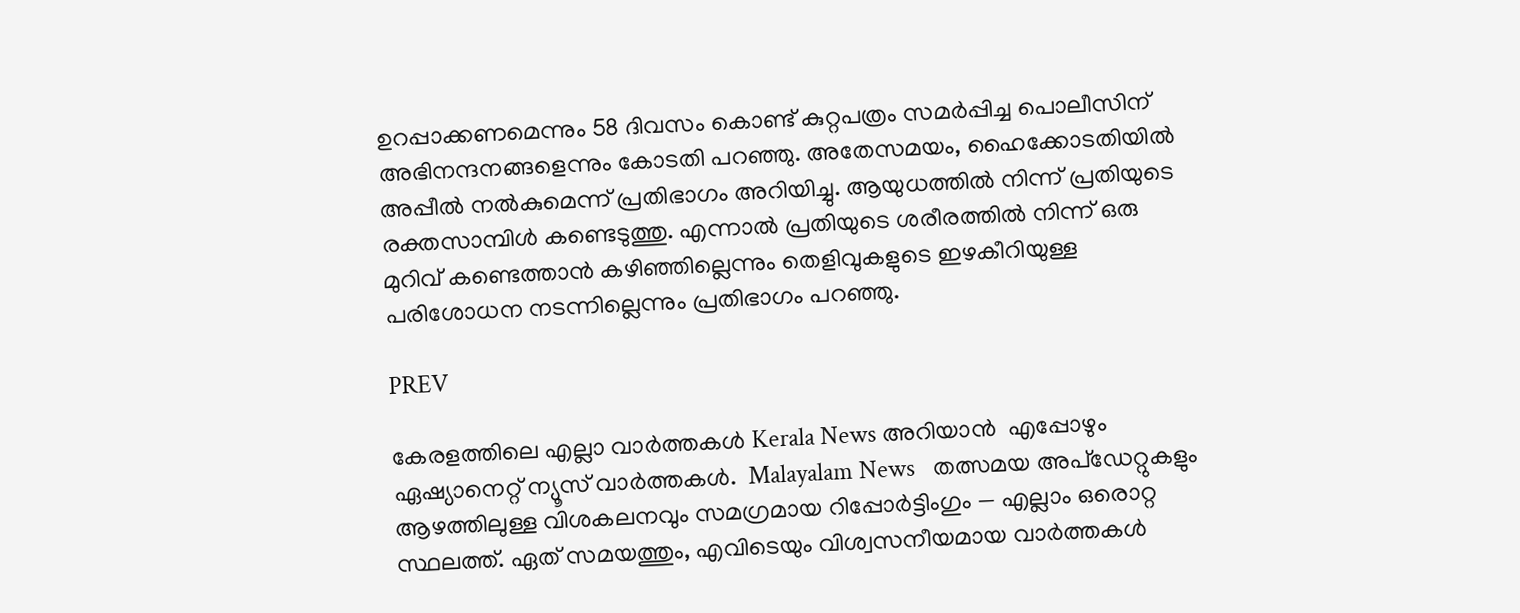ഉറപ്പാക്കണമെന്നും 58 ദിവസം കൊണ്ട് കുറ്റപത്രം സമർപ്പിച്ച പൊലീസിന് അഭിനന്ദനങ്ങളെന്നും കോടതി പറഞ്ഞു. അതേസമയം, ഹൈക്കോടതിയിൽ അപ്പീൽ നൽകുമെന്ന് പ്രതിഭാഗം അറിയിച്ചു. ആയുധത്തിൽ നിന്ന് പ്രതിയുടെ രക്തസാമ്പിൾ കണ്ടെടുത്തു. എന്നാൽ പ്രതിയുടെ ശരീരത്തിൽ നിന്ന് ഒരു മുറിവ് കണ്ടെത്താൻ കഴിഞ്ഞില്ലെന്നും തെളിവുകളുടെ ഇഴകീറിയുള്ള പരിശോധന നടന്നില്ലെന്നും പ്രതിഭാഗം പറഞ്ഞു.

PREV

കേരളത്തിലെ എല്ലാ വാർത്തകൾ Kerala News അറിയാൻ  എപ്പോഴും ഏഷ്യാനെറ്റ് ന്യൂസ് വാർത്തകൾ.  Malayalam News   തത്സമയ അപ്‌ഡേറ്റുകളും ആഴത്തിലുള്ള വിശകലനവും സമഗ്രമായ റിപ്പോർട്ടിംഗും — എല്ലാം ഒരൊറ്റ സ്ഥലത്ത്. ഏത് സമയത്തും, എവിടെയും വിശ്വസനീയമായ വാർത്തകൾ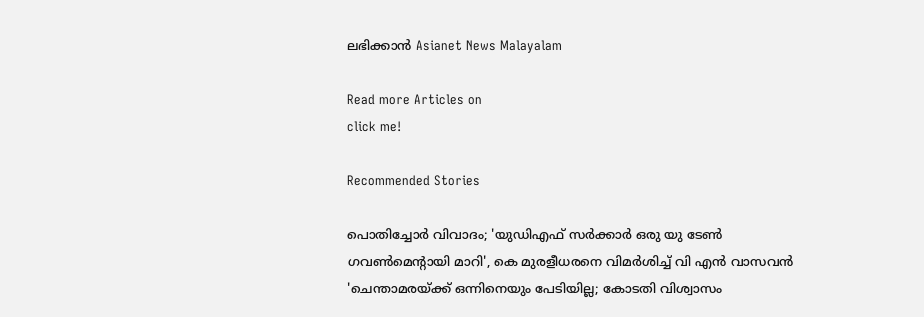ലഭിക്കാൻ Asianet News Malayalam

Read more Articles on
click me!

Recommended Stories

പൊതിച്ചോർ വിവാദം; 'യുഡിഎഫ് സര്‍ക്കാര്‍ ഒരു യു ടേൺ ഗവൺമെന്റായി മാറി', കെ മുരളീധരനെ വിമര്‍ശിച്ച് വി എൻ വാസവൻ
'ചെന്താമരയ്ക്ക് ഒന്നിനെയും പേടിയില്ല; കോടതി വിശ്വാസം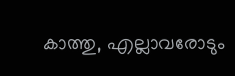കാത്തു, എല്ലാവരോടും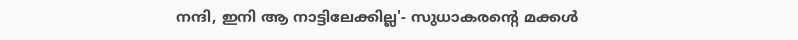നന്ദി, ഇനി ആ നാട്ടിലേക്കില്ല'- സുധാകരൻ്റെ മക്കൾ